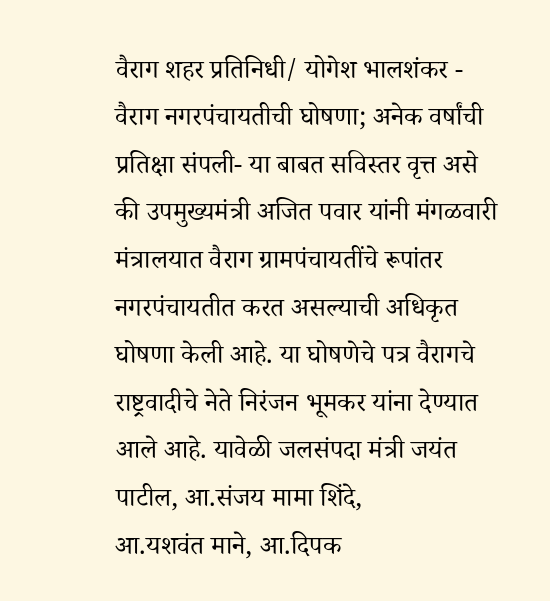वैराग शहर प्रतिनिधी/ योगेश भालशंकर - वैराग नगरपंचायतीची घोषणा; अनेक वर्षांची प्रतिक्षा संपली- या बाबत सविस्तर वृत्त असे की उपमुख्यमंत्री अजित पवार यांनी मंगळवारी मंत्रालयात वैराग ग्रामपंचायतींचे रूपांतर नगरपंचायतीत करत असल्याची अधिकृत घोषणा केली आहे. या घोषणेचे पत्र वैरागचे राष्ट्रवादीचे नेते निरंजन भूमकर यांना देण्यात आले आहे. यावेळी जलसंपदा मंत्री जयंत पाटील, आ.संजय मामा शिंदे,
आ.यशवंत माने, आ.दिपक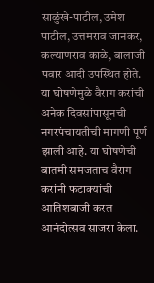साळुंखे-पाटील, उमेश पाटील, उत्तमराव जानकर, कल्याणराव काळे, बालाजी पवार आदी उपस्थित होते. या घोषणेमुळे वैराग करांची अनेक दिवसांपासूनची नगरपंचायतीची मागणी पूर्ण झाली आहे. या घोषणेची बातमी समजताच वैराग करांनी फटाक्यांची आतिशबाजी करत आनंदोत्सव साजरा केला.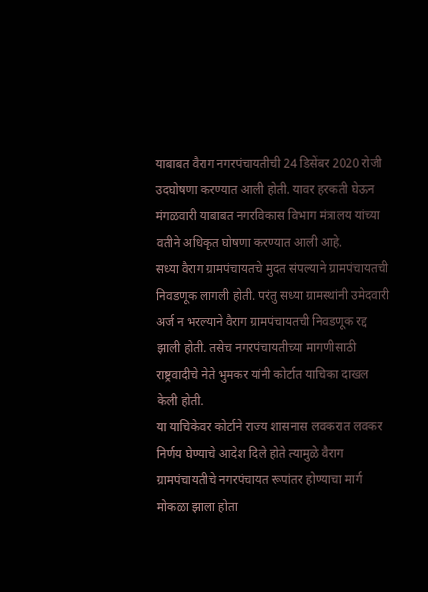याबाबत वैराग नगरपंचायतीची 24 डिसेंबर 2020 रोजी उदघोषणा करण्यात आली होती. यावर हरकती घेऊन मंगळवारी याबाबत नगरविकास विभाग मंत्रालय यांच्या वतीने अधिकृत घोषणा करण्यात आली आहे.
सध्या वैराग ग्रामपंचायतचे मुदत संपल्याने ग्रामपंचायतची निवडणूक लागली होती. परंतु सध्या ग्रामस्थांनी उमेदवारी अर्ज न भरल्याने वैराग ग्रामपंचायतची निवडणूक रद्द झाली होती. तसेच नगरपंचायतीच्या मागणीसाठी राष्ट्रवादीचे नेते भुमकर यांनी कोर्टात याचिका दाखल केली होती.
या याचिकेवर कोर्टाने राज्य शासनास लवकरात लवकर निर्णय घेण्याचे आदेश दिले होते त्यामुळे वैराग ग्रामपंचायतीचे नगरपंचायत रूपांतर होण्याचा मार्ग मोकळा झाला होता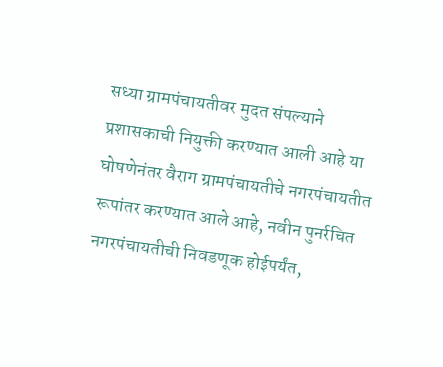सध्या ग्रामपंचायतीवर मुदत संपल्याने प्रशासकाची नियुक्ती करण्यात आली आहे या घोषणेनंतर वैराग ग्रामपंचायतीचे नगरपंचायतीत रूपांतर करण्यात आले आहे, नवीन पुनर्रचित नगरपंचायतीची निवडणूक होईपर्यंत,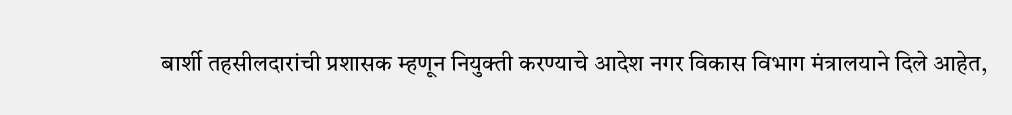बार्शी तहसीलदारांची प्रशासक म्हणून नियुक्ती करण्याचे आदेश नगर विकास विभाग मंत्रालयाने दिले आहेत,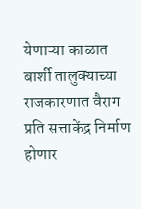येणाऱ्या काळात बार्शी तालुक्याच्या राजकारणात वैराग प्रति सत्ताकेंद्र निर्माण होणार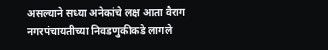असल्याने सध्या अनेकांचे लक्ष आता वैराग नगरपंचायतीच्या निवडणुकीकडे लागले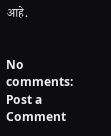आहे.


No comments:
Post a Comment